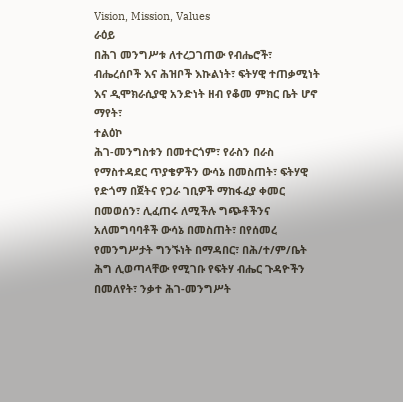Vision, Mission, Values
ራዕይ
በሕገ መንግሥቱ ለተረጋገጠው የብሔሮች፣ ብሔረሰቦች እና ሕዝቦች እኩልነት፣ ፍትሃዊ ተጠቃሚነት እና ዲሞክራሲያዊ አንድነት ዘብ የቆመ ምክር ቤት ሆኖ ማየት፣
ተልዕኮ
ሕገ-መንግስቱን በመተርጎም፣ የራስን በራስ የማስተዳደር ጥያቄዎችን ውሳኔ በመስጠት፣ ፍትሃዊ የድጎማ በጀትና የጋራ ገቢዎች ማከፋፈያ ቀመር በመወሰን፣ ሊፈጠሩ ለሚችሉ ግጭቶችንና አለመግባባቶች ውሳኔ በመስጠት፣ በየሰመረ የመንግሥታት ግንኙነት በማዳበር፣ በሕ/ተ/ም/ቤት ሕግ ሊወጣላቸው የሚገቡ የፍትሃ ብሔር ጉዳዮችን በመለየት፣ ንቃተ ሕገ-መንግሥት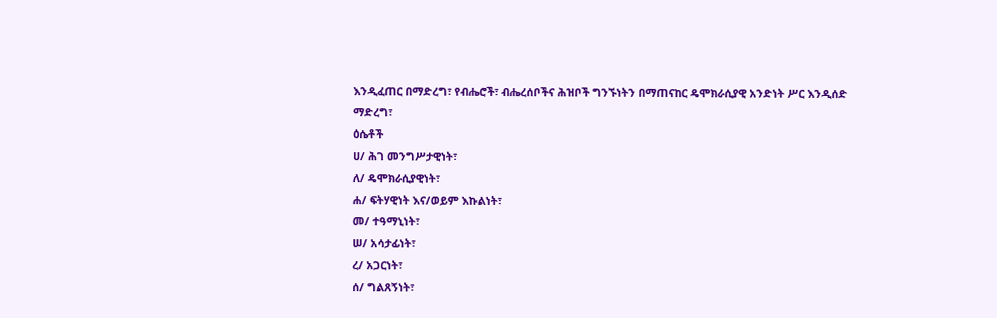እንዲፈጠር በማድረግ፣ የብሔሮች፣ ብሔረሰቦችና ሕዝቦች ግንኙነትን በማጠናከር ዴሞክራሲያዊ አንድነት ሥር እንዲሰድ ማድረግ፣
ዕሴቶች
ሀ/ ሕገ መንግሥታዊነት፣
ለ/ ዴሞክራሲያዊነት፣
ሐ/ ፍትሃዊነት እና/ወይም እኩልነት፣
መ/ ተዓማኒነት፣
ሠ/ አሳታፊነት፣
ረ/ አጋርነት፣
ሰ/ ግልጸኝነት፣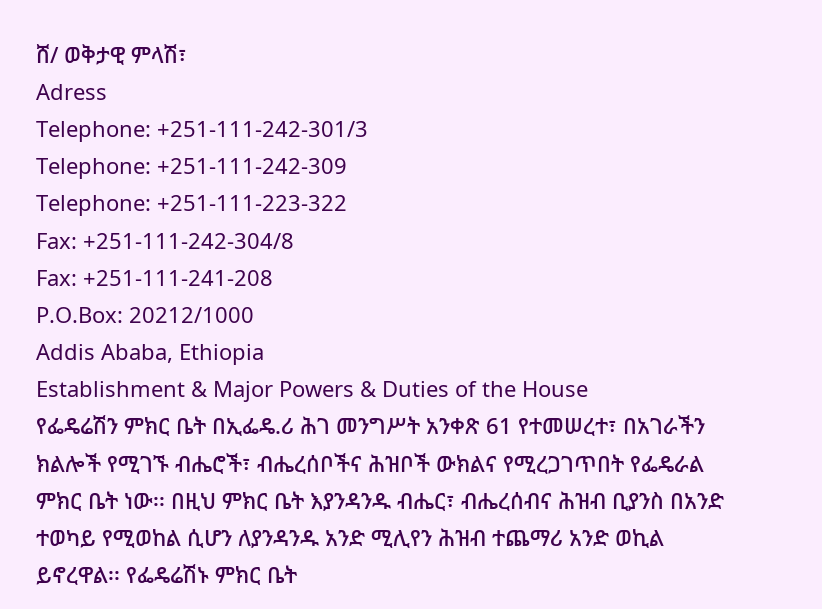ሸ/ ወቅታዊ ምላሽ፣
Adress
Telephone: +251-111-242-301/3
Telephone: +251-111-242-309
Telephone: +251-111-223-322
Fax: +251-111-242-304/8
Fax: +251-111-241-208
P.O.Box: 20212/1000
Addis Ababa, Ethiopia
Establishment & Major Powers & Duties of the House
የፌዴሬሽን ምክር ቤት በኢፌዴ.ሪ ሕገ መንግሥት አንቀጽ 61 የተመሠረተ፣ በአገራችን ክልሎች የሚገኙ ብሔሮች፣ ብሔረሰቦችና ሕዝቦች ውክልና የሚረጋገጥበት የፌዴራል ምክር ቤት ነው፡፡ በዚህ ምክር ቤት እያንዳንዱ ብሔር፣ ብሔረሰብና ሕዝብ ቢያንስ በአንድ ተወካይ የሚወከል ሲሆን ለያንዳንዱ አንድ ሚሊየን ሕዝብ ተጨማሪ አንድ ወኪል ይኖረዋል፡፡ የፌዴሬሽኑ ምክር ቤት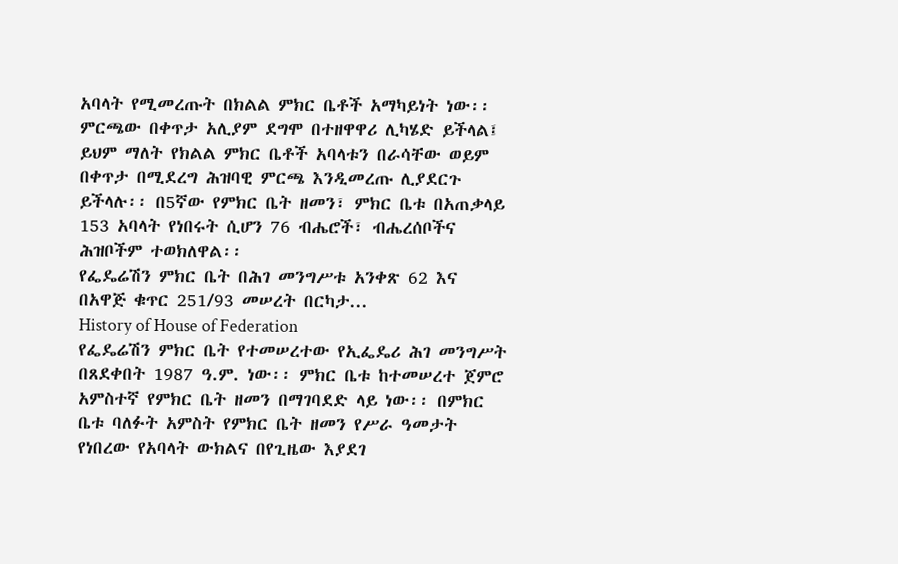አባላት የሚመረጡት በክልል ምክር ቤቶች አማካይነት ነው፡፡ ምርጫው በቀጥታ አሊያም ደግሞ በተዘዋዋሪ ሊካሄድ ይችላል፤ ይህም ማለት የክልል ምክር ቤቶች አባላቱን በራሳቸው ወይም በቀጥታ በሚደረግ ሕዝባዊ ምርጫ እንዲመረጡ ሊያደርጉ ይችላሉ፡፡ በ5ኛው የምክር ቤት ዘመን፣ ምክር ቤቱ በአጠቃላይ 153 አባላት የነበሩት ሲሆን 76 ብሔሮች፣ ብሔረሰቦችና ሕዝቦችም ተወክለዋል፡፡
የፌዴሬሽን ምክር ቤት በሕገ መንግሥቱ አንቀጽ 62 እና በአዋጅ ቁጥር 251/93 መሠረት በርካታ...
History of House of Federation
የፌዴሬሽን ምክር ቤት የተመሠረተው የኢፌዴሪ ሕገ መንግሥት በጸደቀበት 1987 ዓ.ም. ነው፡፡ ምክር ቤቱ ከተመሠረተ ጀምሮ አምስተኛ የምክር ቤት ዘመን በማገባደድ ላይ ነው፡፡ በምክር ቤቱ ባለፉት አምስት የምክር ቤት ዘመን የሥራ ዓመታት የነበረው የአባላት ውክልና በየጊዜው እያደገ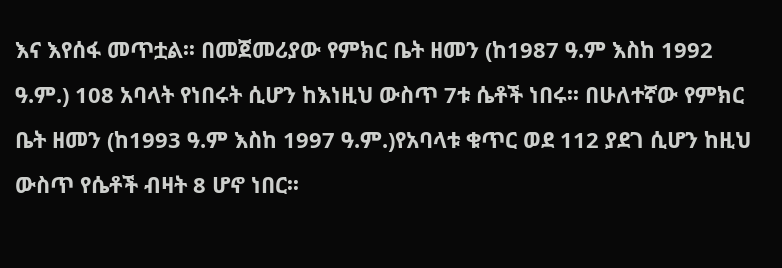እና እየሰፋ መጥቷል፡፡ በመጀመሪያው የምክር ቤት ዘመን (ከ1987 ዓ.ም እስከ 1992 ዓ.ም.) 108 አባላት የነበሩት ሲሆን ከእነዚህ ውስጥ 7ቱ ሴቶች ነበሩ፡፡ በሁለተኛው የምክር ቤት ዘመን (ከ1993 ዓ.ም እስከ 1997 ዓ.ም.)የአባላቱ ቁጥር ወደ 112 ያደገ ሲሆን ከዚህ ውስጥ የሴቶች ብዛት 8 ሆኖ ነበር፡፡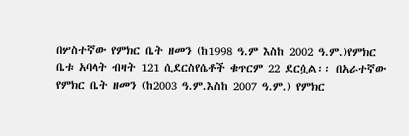በሦስተኛው የምክር ቤት ዘመን (ከ1998 ዓ.ም እስከ 2002 ዓ.ም.)የምክር ቤቱ አባላት ብዛት 121 ሲደርስየሴቶች ቁጥርም 22 ደርሷል፡፡ በአራተኛው የምክር ቤት ዘመን (ከ2003 ዓ.ም.እስከ 2007 ዓ.ም.) የምክር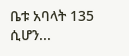ቤቱ አባላት 135 ሲሆን...